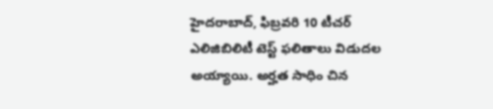హైదరాబాద్, ఫిబ్రవరి 10 టీచర్ ఎలిజిబిలిటీ టెస్ట్ ఫలితాలు విడుదల అయ్యాయి. అర్హత సాధిం చిన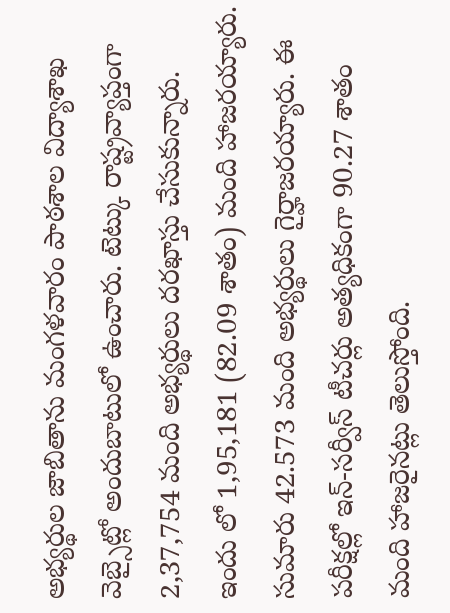అభ్యర్థుల జాబితాను మంగళవారం పాఠశాల విద్యాశాఖ వెబ్సైట్లో అందుబాటులో ఉంచారు. టెట్కు రాష్ట్రవ్యాప్తంగా 2,37,754 మంది అభ్యర్థులు దరఖాస్తు చేసుకున్నారు. ఇందు లో 1,95,181 (82.09 శాతం) మంది హాజరయ్యారు. సుమారు 42.573 మంది అభ్యర్థులు గైర్హాజరయ్యారు. ఈ పరీక్షల్లో ఇన్-సర్వీస్ టీచర్లు అత్యధికంగా 90.27 శాతం మంది హాజరైనట్లు తెలుస్తోంది.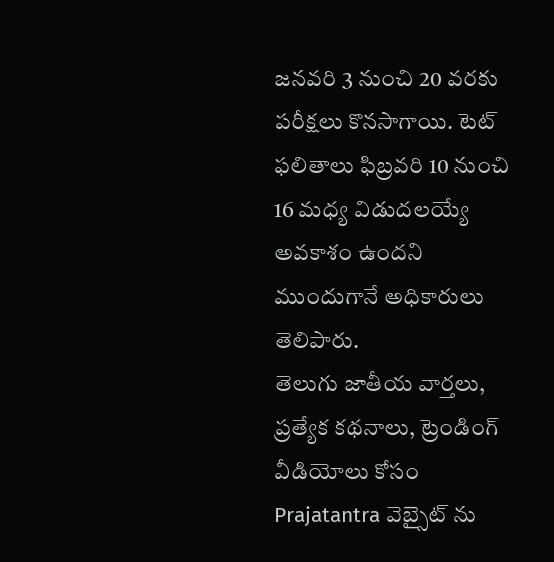జనవరి 3 నుంచి 20 వరకు పరీక్షలు కొనసాగాయి. టెట్ ఫలితాలు ఫిబ్రవరి 10 నుంచి 16 మధ్య విడుదలయ్యే అవకాశం ఉందని ముందుగానే అధికారులు తెలిపారు.
తెలుగు జాతీయ వార్తలు, ప్రత్యేక కథనాలు, ట్రెండింగ్ వీడియోలు కోసం Prajatantra వెబ్సైట్ ను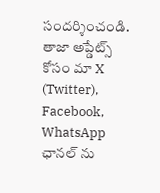సందర్శించండి. తాజా అప్డేట్స్ కోసం మా X (Twitter), Facebook, WhatsApp ఛానల్ ను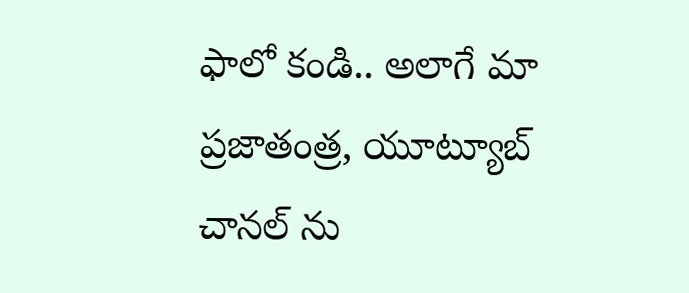ఫాలో కండి.. అలాగే మా ప్రజాతంత్ర, యూట్యూబ్ చానల్ ను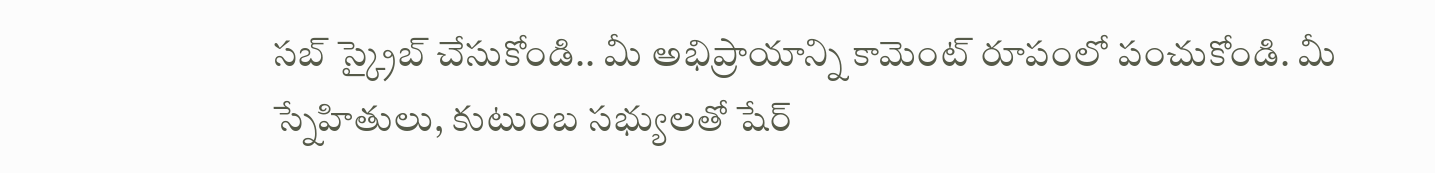సబ్ స్క్రైబ్ చేసుకోండి.. మీ అభిప్రాయాన్ని కామెంట్ రూపంలో పంచుకోండి. మీ స్నేహితులు, కుటుంబ సభ్యులతో షేర్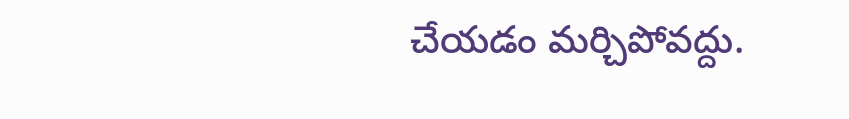చేయడం మర్చిపోవద్దు.